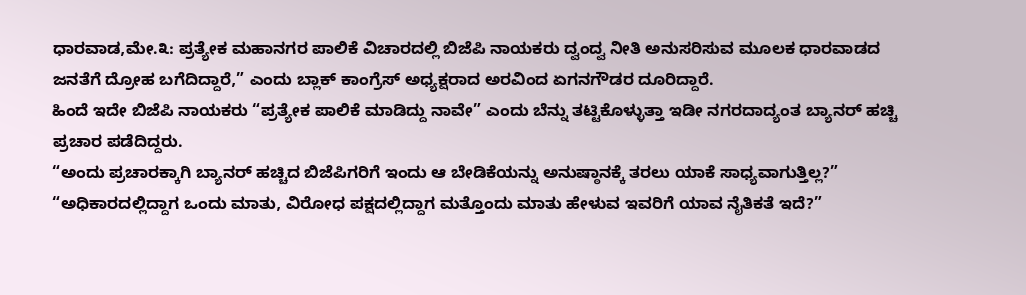ಧಾರವಾಡ,ಮೇ.೩: ಪ್ರತ್ಯೇಕ ಮಹಾನಗರ ಪಾಲಿಕೆ ವಿಚಾರದಲ್ಲಿ ಬಿಜೆಪಿ ನಾಯಕರು ದ್ವಂದ್ವ ನೀತಿ ಅನುಸರಿಸುವ ಮೂಲಕ ಧಾರವಾಡದ ಜನತೆಗೆ ದ್ರೋಹ ಬಗೆದಿದ್ದಾರೆ,” ಎಂದು ಬ್ಲಾಕ್ ಕಾಂಗ್ರೆಸ್ ಅಧ್ಯಕ್ಷರಾದ ಅರವಿಂದ ಏಗನಗೌಡರ ದೂರಿದ್ದಾರೆ.
ಹಿಂದೆ ಇದೇ ಬಿಜೆಪಿ ನಾಯಕರು “ಪ್ರತ್ಯೇಕ ಪಾಲಿಕೆ ಮಾಡಿದ್ದು ನಾವೇ” ಎಂದು ಬೆನ್ನು ತಟ್ಟಿಕೊಳ್ಳುತ್ತಾ ಇಡೀ ನಗರದಾದ್ಯಂತ ಬ್ಯಾನರ್ ಹಚ್ಚಿ ಪ್ರಚಾರ ಪಡೆದಿದ್ದರು.
“ಅಂದು ಪ್ರಚಾರಕ್ಕಾಗಿ ಬ್ಯಾನರ್ ಹಚ್ಚಿದ ಬಿಜೆಪಿಗರಿಗೆ ಇಂದು ಆ ಬೇಡಿಕೆಯನ್ನು ಅನುಷ್ಠಾನಕ್ಕೆ ತರಲು ಯಾಕೆ ಸಾಧ್ಯವಾಗುತ್ತಿಲ್ಲ?”
“ಅಧಿಕಾರದಲ್ಲಿದ್ದಾಗ ಒಂದು ಮಾತು, ವಿರೋಧ ಪಕ್ಷದಲ್ಲಿದ್ದಾಗ ಮತ್ತೊಂದು ಮಾತು ಹೇಳುವ ಇವರಿಗೆ ಯಾವ ನೈತಿಕತೆ ಇದೆ?”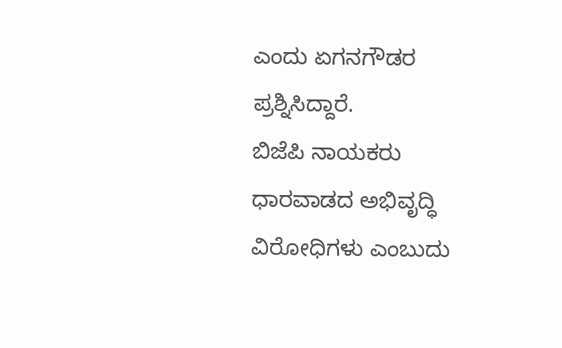ಎಂದು ಏಗನಗೌಡರ ಪ್ರಶ್ನಿಸಿದ್ದಾರೆ.
ಬಿಜೆಪಿ ನಾಯಕರು ಧಾರವಾಡದ ಅಭಿವೃದ್ಧಿ ವಿರೋಧಿಗಳು ಎಂಬುದು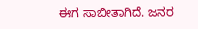ಈಗ ಸಾಬೀತಾಗಿದೆ. ಜನರ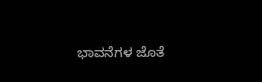ಭಾವನೆಗಳ ಜೊತೆ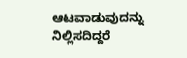ಆಟವಾಡುವುದನ್ನು ನಿಲ್ಲಿಸದಿದ್ದರೆ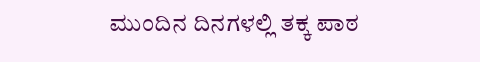ಮುಂದಿನ ದಿನಗಳಲ್ಲಿ ತಕ್ಕ ಪಾಠ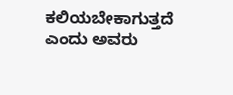ಕಲಿಯಬೇಕಾಗುತ್ತದೆ ಎಂದು ಅವರು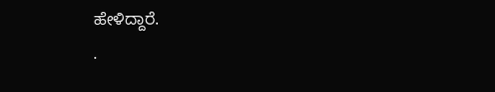ಹೇಳಿದ್ದಾರೆ.
.